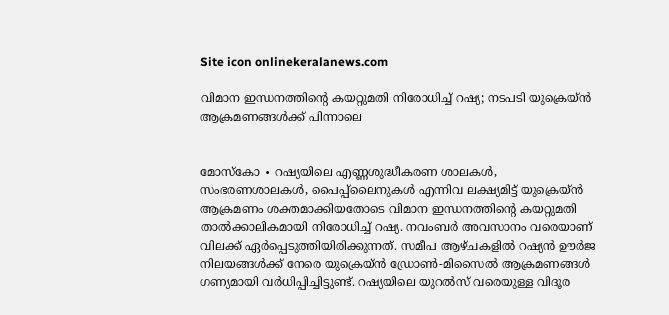Site icon onlinekeralanews.com

വിമാന ഇന്ധനത്തിന്റെ കയറ്റുമതി നിരോധിച്ച് റഷ്യ; നടപടി യുക്രെയ്ൻ ആക്രമണങ്ങൾക്ക് പിന്നാലെ


മോസ്കോ ∙ റഷ്യയിലെ എണ്ണശുദ്ധീകരണ ശാലകൾ, സംഭരണശാലകൾ, പൈപ്പ്‌ലൈനുകൾ എന്നിവ ലക്ഷ്യമിട്ട് യുക്രെയ്ൻ ആക്രമണം ശക്തമാക്കിയതോടെ വിമാന ഇന്ധനത്തിന്റെ കയറ്റുമതി താൽക്കാലികമായി നിരോധിച്ച് റഷ്യ. നവംബർ അവസാനം വരെയാണ് വിലക്ക് ഏർപ്പെടുത്തിയിരിക്കുന്നത്. സമീപ ആഴ്ചകളിൽ റഷ്യൻ ഊർജ നിലയങ്ങൾക്ക് നേരെ യുക്രെയ്ൻ ഡ്രോൺ-മിസൈൽ ആക്രമണങ്ങൾ ഗണ്യമായി വർധിപ്പിച്ചിട്ടുണ്ട്. റഷ്യയിലെ യുറൽസ് വരെയുള്ള വിദൂര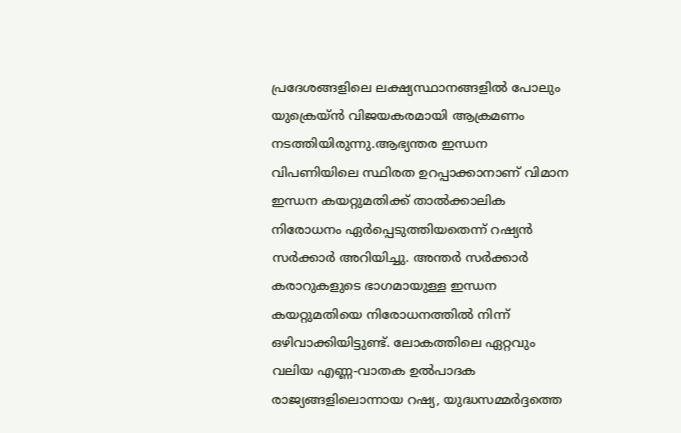പ്രദേശങ്ങളിലെ ലക്ഷ്യസ്ഥാനങ്ങളിൽ പോലും യുക്രെയ്ൻ വിജയകരമായി ആക്രമണം നടത്തിയിരുന്നു.ആഭ്യന്തര ഇന്ധന വിപണിയിലെ സ്ഥിരത ഉറപ്പാക്കാനാണ് വിമാന ഇന്ധന കയറ്റുമതിക്ക് താൽക്കാലിക നിരോധനം ഏർപ്പെടുത്തിയതെന്ന് റഷ്യൻ സർക്കാർ അറിയിച്ചു. അന്തർ സർക്കാർ കരാറുകളുടെ ഭാഗമായുള്ള ഇന്ധന കയറ്റുമതിയെ നിരോധനത്തിൽ നിന്ന് ഒഴിവാക്കിയിട്ടുണ്ട്. ലോകത്തിലെ ഏറ്റവും വലിയ എണ്ണ-വാതക ഉൽപാദക രാജ്യങ്ങളിലൊന്നായ റഷ്യ, യുദ്ധസമ്മർദ്ദത്തെ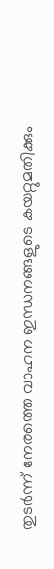തുടർന്ന് നേരത്തെ വാഹന ഇന്ധനങ്ങളുടെ കയറ്റുമതിക്കും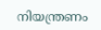നിയന്ത്രണം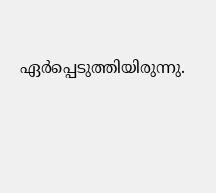ഏർപ്പെടുത്തിയിരുന്നു.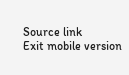Source link
Exit mobile version